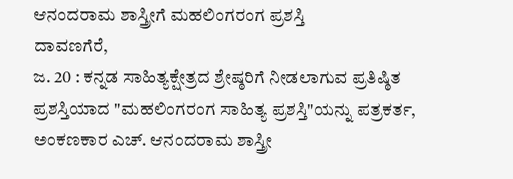ಆನಂದರಾಮ ಶಾಸ್ತ್ರೀಗೆ ಮಹಲಿಂಗರಂಗ ಪ್ರಶಸ್ತಿ
ದಾವಣಗೆರೆ,
ಜ. 20 : ಕನ್ನಡ ಸಾಹಿತ್ಯಕ್ಷೇತ್ರದ ಶ್ರೇಷ್ಠರಿಗೆ ನೀಡಲಾಗುವ ಪ್ರತಿಷ್ಠಿತ ಪ್ರಶಸ್ತಿಯಾದ "ಮಹಲಿಂಗರಂಗ ಸಾಹಿತ್ಯ ಪ್ರಶಸ್ತಿ"ಯನ್ನು ಪತ್ರಕರ್ತ, ಅಂಕಣಕಾರ ಎಚ್. ಆನಂದರಾಮ ಶಾಸ್ತ್ರೀ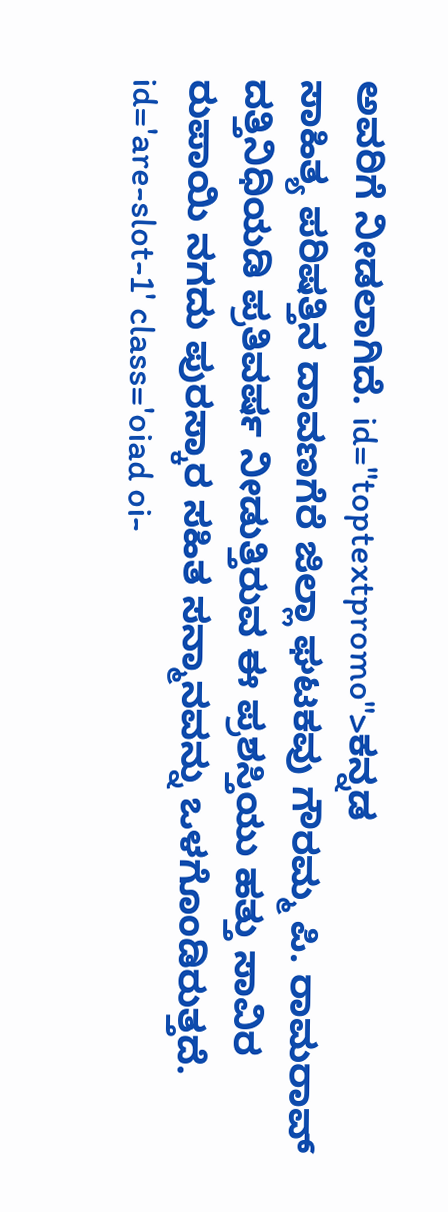ಅವರಿಗೆ ನೀಡಲಾಗಿದೆ. id="toptextpromo">ಕನ್ನಡ
ಸಾಹಿತ್ಯ ಪರಿಷತ್ತಿನ ದಾವಣಗೆರೆ ಜಿಲ್ಲಾ ಘಟಕವು ಗೌರಮ್ಮ ಪಿ. ರಾಮರಾವ್ ದತ್ತಿನಿಧಿಯಡಿ ಪ್ರತಿವರ್ಷ ನೀಡುತ್ತಿರುವ ಈ ಪ್ರಶಸ್ತಿಯು ಹತ್ತು ಸಾವಿರ ರುಪಾಯಿ ನಗದು ಪುರಸ್ಕಾರ ಸಹಿತ ಸನ್ಮಾನವನ್ನು ಒಳಗೊಂಡಿರುತ್ತದೆ. id='are-slot-1' class='oiad oi-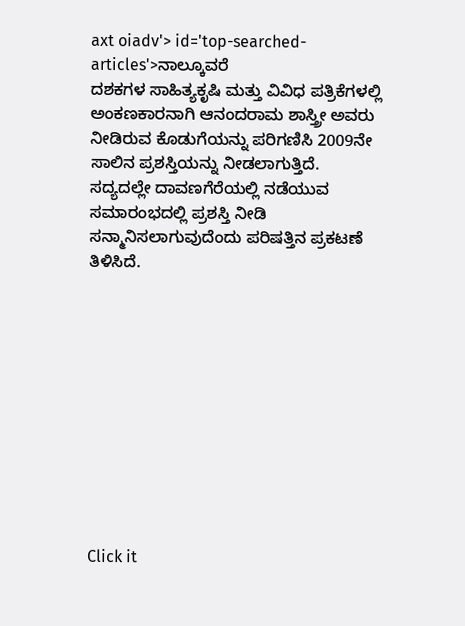axt oiadv'> id='top-searched-articles'>ನಾಲ್ಕೂವರೆ
ದಶಕಗಳ ಸಾಹಿತ್ಯಕೃಷಿ ಮತ್ತು ವಿವಿಧ ಪತ್ರಿಕೆಗಳಲ್ಲಿ ಅಂಕಣಕಾರನಾಗಿ ಆನಂದರಾಮ ಶಾಸ್ತ್ರೀ ಅವರು ನೀಡಿರುವ ಕೊಡುಗೆಯನ್ನು ಪರಿಗಣಿಸಿ 2009ನೇ ಸಾಲಿನ ಪ್ರಶಸ್ತಿಯನ್ನು ನೀಡಲಾಗುತ್ತಿದೆ. ಸದ್ಯದಲ್ಲೇ ದಾವಣಗೆರೆಯಲ್ಲಿ ನಡೆಯುವ ಸಮಾರಂಭದಲ್ಲಿ ಪ್ರಶಸ್ತಿ ನೀಡಿ ಸನ್ಮಾನಿಸಲಾಗುವುದೆಂದು ಪರಿಷತ್ತಿನ ಪ್ರಕಟಣೆ ತಿಳಿಸಿದೆ.











Click it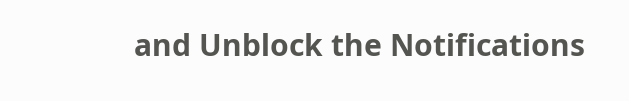and Unblock the Notifications